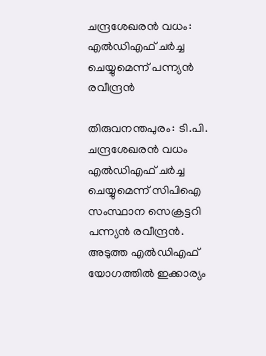ചന്ദ്രശേഖരന്‍ വധം: എല്‍ഡിഎഫ് ചര്‍ച്ച ചെയ്യുമെന്ന് പന്ന്യന്‍ രവീന്ദ്രന്‍

തിരുവനന്തപുരം: ടി.പി. ചന്ദ്രശേഖരന്‍ വധം എല്‍ഡിഎഫ് ചര്‍ച്ച ചെയ്യുമെന്ന് സിപിഐ സംസ്ഥാന സെക്രട്ടറി പന്ന്യന്‍ രവീന്ദ്രന്‍. അടുത്ത എല്‍ഡിഎഫ് യോഗത്തില്‍ ഇക്കാര്യം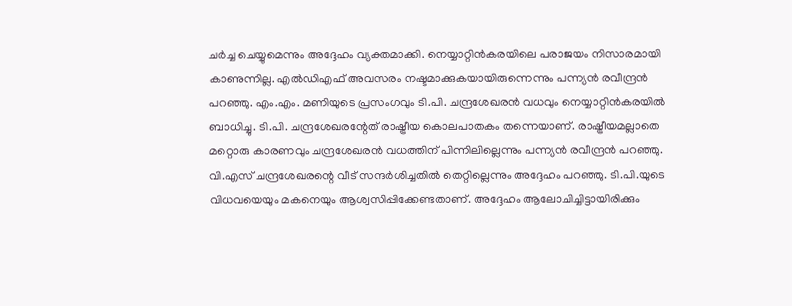ചര്‍ച്ച ചെയ്യുമെന്നും അദ്ദേഹം വ്യക്തമാക്കി. നെയ്യാറ്റിന്‍കരയിലെ പരാജയം നിസാരമായി കാണുന്നില്ല. എല്‍ഡിഎഫ് അവസരം നഷ്ടമാക്കുകയായിരുന്നെന്നും പന്ന്യന്‍ രവീന്ദ്രന്‍ പറഞ്ഞു. എം.എം. മണിയുടെ പ്രസംഗവും ടി.പി. ചന്ദ്രശേഖരന്‍ വധവും നെയ്യാറ്റിന്‍കരയില്‍ ബാധിച്ചു. ടി.പി. ചന്ദ്രശേഖരന്റേത് രാഷ്ട്രീയ കൊലപാതകം തന്നെയാണ്. രാഷ്ട്രീയമല്ലാതെ മറ്റൊരു കാരണവും ചന്ദ്രശേഖരന്‍ വധത്തിന് പിന്നിലില്ലെന്നും പന്ന്യന്‍ രവീന്ദ്രന്‍ പറഞ്ഞു. വി.എസ് ചന്ദ്രശേഖരന്റെ വീട് സന്ദര്‍ശിച്ചതില്‍ തെറ്റില്ലെന്നും അദ്ദേഹം പറഞ്ഞു. ടി.പി.യുടെ വിധവയെയും മകനെയും ആശ്വസിപ്പിക്കേണ്ടതാണ്. അദ്ദേഹം ആലോചിച്ചിട്ടായിരിക്കും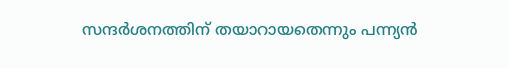സന്ദര്‍ശനത്തിന് തയാറായതെന്നും പന്ന്യന്‍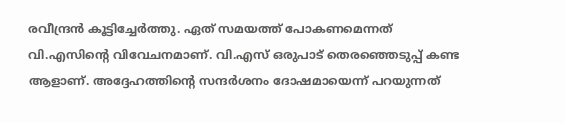രവീന്ദ്രന്‍ കൂട്ടിച്ചേര്‍ത്തു. ഏത് സമയത്ത് പോകണമെന്നത് വി.എസിന്റെ വിവേചനമാണ്. വി.എസ് ഒരുപാട് തെരഞ്ഞെടുപ്പ് കണ്ട ആളാണ്. അദ്ദേഹത്തിന്റെ സന്ദര്‍ശനം ദോഷമായെന്ന് പറയുന്നത്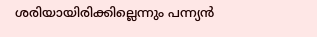ശരിയായിരിക്കില്ലെന്നും പന്ന്യന്‍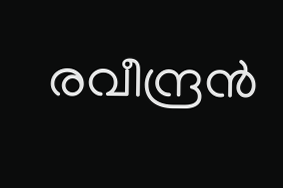രവീന്ദ്രന്‍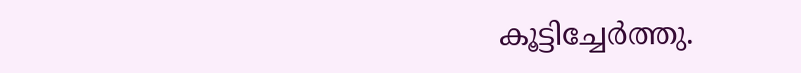കൂട്ടിച്ചേര്‍ത്തു.